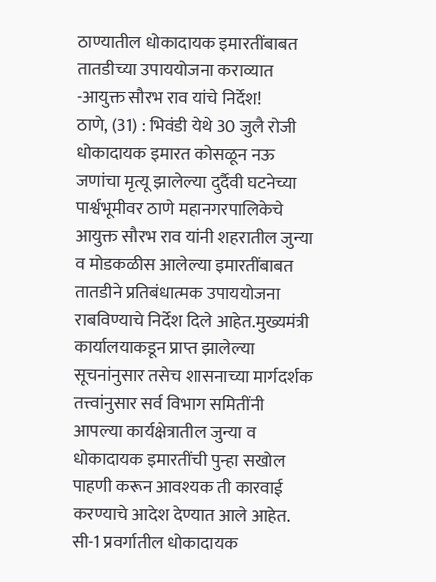ठाण्यातील धोकादायक इमारतींबाबत तातडीच्या उपाययोजना कराव्यात -आयुक्त सौरभ राव यांचे निर्देश!
ठाणे, (31) : भिवंडी येथे 30 जुलै रोजी धोकादायक इमारत कोसळून नऊ जणांचा मृत्यू झालेल्या दुर्दैवी घटनेच्या पार्श्वभूमीवर ठाणे महानगरपालिकेचे आयुक्त सौरभ राव यांनी शहरातील जुन्या व मोडकळीस आलेल्या इमारतींबाबत तातडीने प्रतिबंधात्मक उपाययोजना राबविण्याचे निर्देश दिले आहेत.मुख्यमंत्री कार्यालयाकडून प्राप्त झालेल्या सूचनांनुसार तसेच शासनाच्या मार्गदर्शक तत्त्वांनुसार सर्व विभाग समितींनी आपल्या कार्यक्षेत्रातील जुन्या व धोकादायक इमारतींची पुन्हा सखोल पाहणी करून आवश्यक ती कारवाई करण्याचे आदेश देण्यात आले आहेत.
सी-1 प्रवर्गातील धोकादायक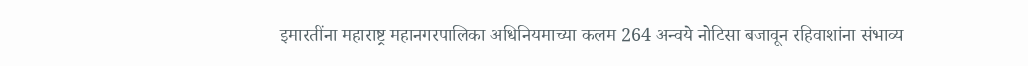इमारतींना महाराष्ट्र महानगरपालिका अधिनियमाच्या कलम 264 अन्वये नोटिसा बजावून रहिवाशांना संभाव्य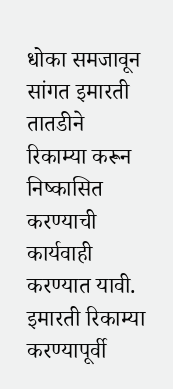धोका समजावून सांगत इमारती तातडीने रिकाम्या करून निष्कासित करण्याची कार्यवाही करण्यात यावी. इमारती रिकाम्या करण्यापूर्वी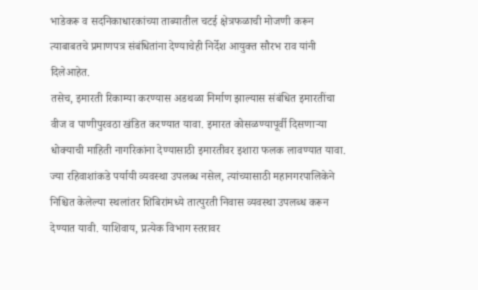भाडेकरू व सदनिकाधारकांच्या ताब्यातील चटई क्षेत्रफळाची मोजणी करून त्याबाबतचे प्रमाणपत्र संबंधितांना देण्याचेही निर्देश आयुक्त सौरभ राव यांनी दिलेआहेत.
तसेच, इमारती रिकाम्या करण्यास अडथळा निर्माण झाल्यास संबंधित इमारतींचा वीज व पाणीपुरवठा खंडित करण्यात यावा. इमारत कोसळण्यापूर्वी दिसणाऱ्या धोक्याची माहिती नागरिकांना देण्यासाठी इमारतीवर इशारा फलक लावण्यात यावा. ज्या रहिवाशांकडे पर्यायी व्यवस्था उपलब्ध नसेल, त्यांच्यासाठी महानगरपालिकेने निश्चित केलेल्या स्थलांतर शिबिरांमध्ये तात्पुरती निवास व्यवस्था उपलब्ध करून देण्यात यावी. याशिवाय, प्रत्येक विभाग स्तरावर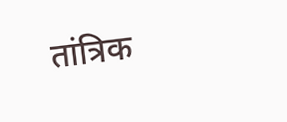तांत्रिक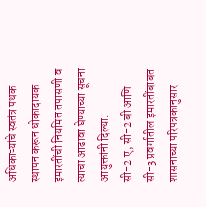अधिकाऱ्यांचे स्वतंत्र पथक स्थापन करून धोकादायक इमारतींची नियमित तपासणी व त्याचा आढावा घेण्याच्या सूचना आयुक्तांनी दिल्या.
सी-2 ए, सी-2 बी आणि सी-3 प्रवर्गातील इमारतींबाबत शासनाच्या परिपत्रकानुसार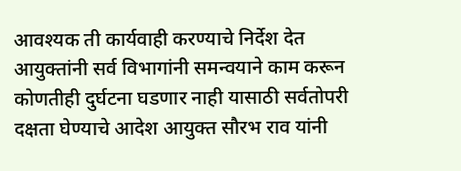आवश्यक ती कार्यवाही करण्याचे निर्देश देत आयुक्तांनी सर्व विभागांनी समन्वयाने काम करून कोणतीही दुर्घटना घडणार नाही यासाठी सर्वतोपरी दक्षता घेण्याचे आदेश आयुक्त सौरभ राव यांनी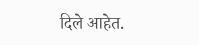दिले आहेत.